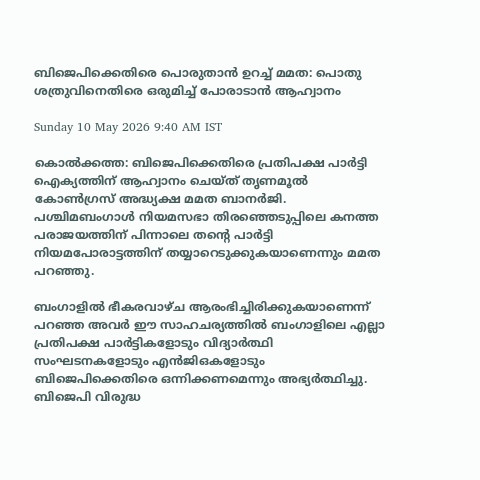ബിജെപിക്കെതിരെ പൊരുതാൻ ഉറച്ച് മമത: പൊതു ശത്രുവിനെതിരെ ഒരുമിച്ച് പോരാടാൻ ആഹ്വാനം

Sunday 10 May 2026 9:40 AM IST

കൊൽക്കത്ത: ബിജെപിക്കെതിരെ പ്രതിപക്ഷ പാർട്ടി ഐക്യത്തിന് ആഹ്വാനം ചെയ്ത് തൃണമൂൽ കോൺഗ്രസ് അദ്ധ്യക്ഷ മമത ബാനർജി. പശ്ചിമബംഗാൾ നിയമസഭാ തിരഞ്ഞെടുപ്പിലെ കനത്ത പരാജയത്തിന് പിന്നാലെ തന്റെ പാർട്ടി നിയമപോരാട്ടത്തിന് തയ്യാറെടുക്കുകയാണെന്നും മമത പറഞ്ഞു.

ബംഗാളിൽ ഭീകരവാഴ്ച ആരംഭിച്ചിരിക്കുകയാണെന്ന് പറഞ്ഞ അവർ ഈ സാഹചര്യത്തിൽ ബംഗാളിലെ എല്ലാ പ്രതിപക്ഷ പാർട്ടികളോടും വിദ്യാർത്ഥി സംഘടനകളോടും എൻ‌ജി‌ഒകളോടും ബിജെപിക്കെതിരെ ഒന്നിക്കണമെന്നും അഭ്യർത്ഥിച്ചു. ബിജെപി വിരുദ്ധ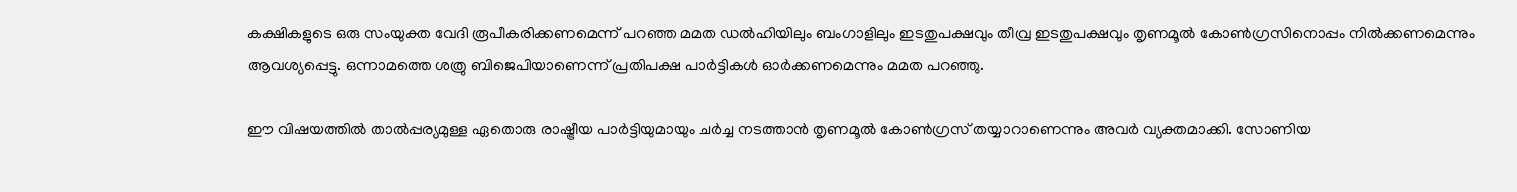കക്ഷികളുടെ ഒരു സംയുക്ത വേദി രൂപീകരിക്കണമെന്ന് പറഞ്ഞ മമത ഡൽഹിയിലും ബംഗാളിലും ഇടതുപക്ഷവും തീവ്ര ഇടതുപക്ഷവും തൃണമൂൽ കോൺഗ്രസിനൊപ്പം നിൽക്കണമെന്നും ആവശ്യപ്പെട്ടു. ഒന്നാമത്തെ ശത്രു ബിജെപിയാണെന്ന് പ്രതിപക്ഷ പാ‌‌ർട്ടികൾ ഓർക്കണമെന്നും മമത പറഞ്ഞു.

ഈ വിഷയത്തിൽ താൽപ്പര്യമുള്ള ഏതൊരു രാഷ്ട്രീയ പാർട്ടിയുമായും ചർച്ച നടത്താൻ തൃണമൂൽ കോൺഗ്രസ് തയ്യാറാണെന്നും അവർ വ്യക്തമാക്കി. സോണിയ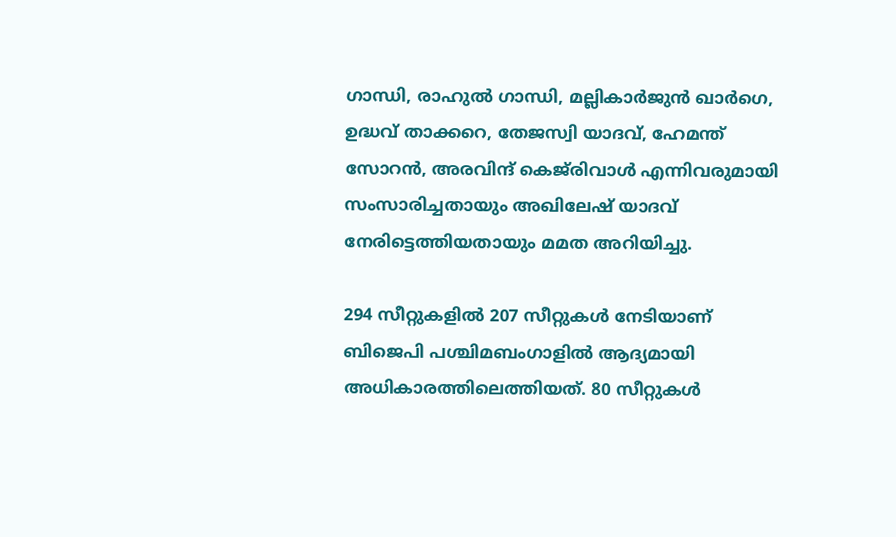ഗാന്ധി, രാഹുൽ ഗാന്ധി, മല്ലികാർജുൻ ഖാർഗെ, ഉദ്ധവ് താക്കറെ, തേജസ്വി യാദവ്, ഹേമന്ത് സോറൻ, അരവിന്ദ് കെജ്‌രിവാൾ എന്നിവരുമായി സംസാരിച്ചതായും അഖിലേഷ് യാദവ് നേരിട്ടെത്തിയതായും മമത അറിയിച്ചു.

294 സീറ്റുകളിൽ 207 സീറ്റുകൾ നേടിയാണ് ബിജെപി പശ്ചിമബംഗാളിൽ ആദ്യമായി അധികാരത്തിലെത്തിയത്. 80 സീറ്റുകൾ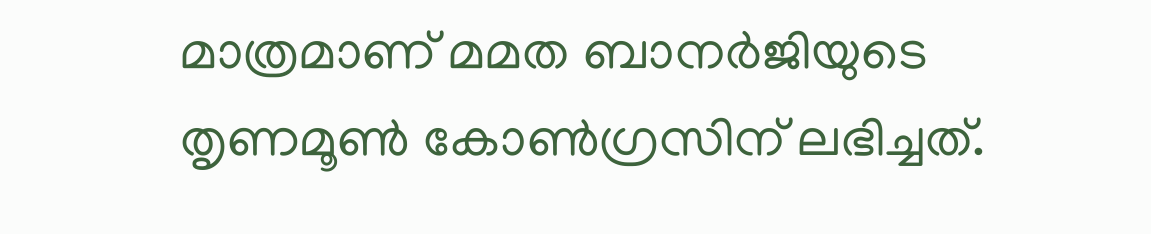മാത്രമാണ് മമത ബാനർ‌ജിയുടെ തൃണമൂൺ കോൺഗ്രസിന് ലഭിച്ചത്.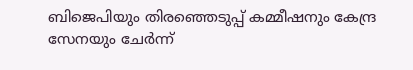ബിജെപിയും തിരഞ്ഞെടുപ്പ് കമ്മീഷനും കേന്ദ്ര സേനയും ചേർന്ന്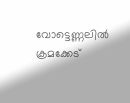വോട്ടെണ്ണലിൽ ക്രമക്കേട്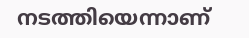നടത്തിയെന്നാണ്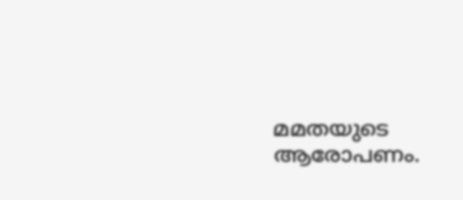മമതയുടെ ആരോപണം.